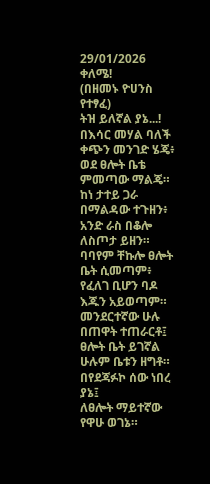29/01/2026
ቀለሜ!
(በዘመኑ ዮሀንስ የተፃፈ)
ትዝ ይለኛል ያኔ...!
በእሳር መሃል ባለች ቀጭን መንገድ ሄጄ፥
ወደ ፀሎት ቤቴ ምመጣው ማልጄ።
ከነ ታተይ ጋራ በማልዳው ተጉዘን፥
አንድ ራስ በቆሎ ለስጦታ ይዘን።
ባባየም ቸኩሎ ፀሎት ቤት ሲመጣም፥
የፈለገ ቢሆን ባዶ እጁን አይወጣም።
መንደርተኛው ሁሉ በጠዋት ተጠራርቶ፤
ፀሎት ቤት ይገኛል ሁሉም ቤቱን ዘግቶ።
በየደጃፉኮ ሰው ነበረ ያኔ፤
ለፀሎት ማይተኛው የዋሁ ወገኔ።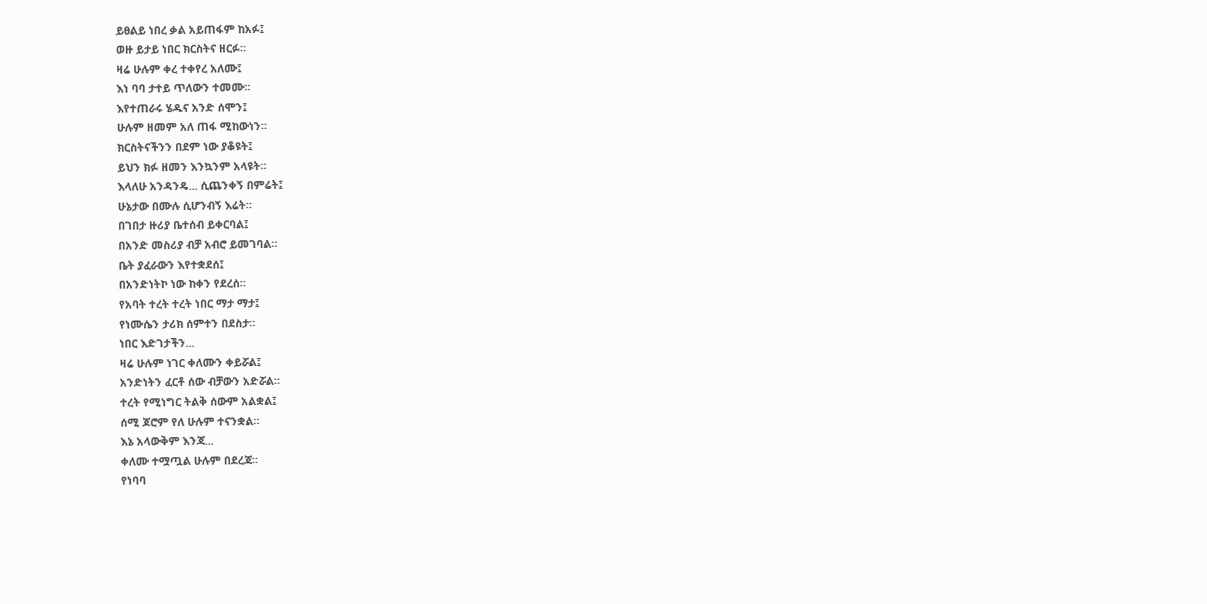ይፀልይ ነበረ ቃል አይጠፋም ከአፉ፤
ወዙ ይታይ ነበር ክርስትና ዘርፉ።
ዛሬ ሁሉም ቀረ ተቀየረ አለሙ፤
እነ ባባ ታተይ ጥለውን ተመሙ።
እየተጠራሩ ሄዱና አንድ ሰሞን፤
ሁሉም ዘመም አለ ጠፋ ሚከውነን።
ክርስትናችንን በደም ነው ያቆዩት፤
ይህን ክፉ ዘመን እንኳንም አላዩት።
እላለሁ አንዳንዴ... ሲጨንቀኝ በምሬት፤
ሁኔታው በሙሉ ሲሆንብኝ እሬት።
በገበታ ዙሪያ ቤተሰብ ይቀርባል፤
በአንድ መስሪያ ብቻ አብሮ ይመገባል።
ቤት ያፈራውን እየተቋደሰ፤
በአንድነትኮ ነው ከቀን የደረሰ።
የአባት ተረት ተረት ነበር ማታ ማታ፤
የነሙሴን ታሪክ ሰምተን በደስታ።
ነበር እድገታችን...
ዛሬ ሁሉም ነገር ቀለሙን ቀይሯል፤
አንድነትን ፈርቶ ሰው ብቻውን አድሯል።
ተረት የሚነግር ትልቅ ሰውም አልቋል፤
ሰሚ ጆሮም የለ ሁሉም ተናንቋል።
እኔ አላውቅም እንጃ...
ቀለሙ ተሟጧል ሁሉም በደረጃ።
የነባባ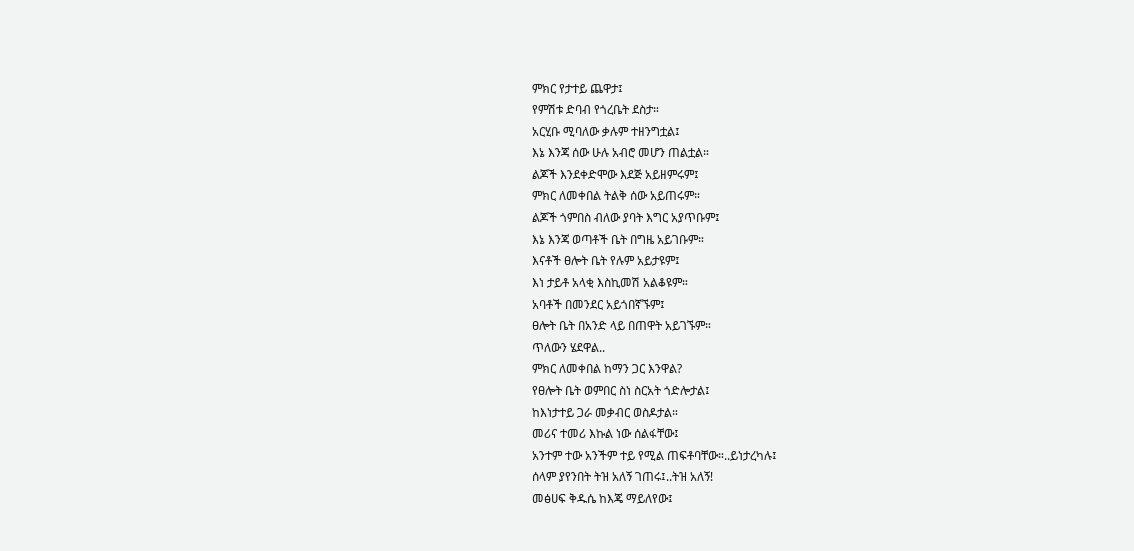ምክር የታተይ ጨዋታ፤
የምሽቱ ድባብ የጎረቤት ደስታ።
አርሂቡ ሚባለው ቃሉም ተዘንግቷል፤
እኔ እንጃ ሰው ሁሉ አብሮ መሆን ጠልቷል።
ልጆች እንደቀድሞው እደጅ አይዘምሩም፤
ምክር ለመቀበል ትልቅ ሰው አይጠሩም።
ልጆች ጎምበስ ብለው ያባት እግር አያጥቡም፤
እኔ እንጃ ወጣቶች ቤት በግዜ አይገቡም።
እናቶች ፀሎት ቤት የሉም አይታዩም፤
እነ ታይቶ አላቂ እስኪመሽ አልቆዩም።
አባቶች በመንደር አይጎበኛኙም፤
ፀሎት ቤት በአንድ ላይ በጠዋት አይገኙም።
ጥለውን ሄደዋል..
ምክር ለመቀበል ከማን ጋር እንዋል?
የፀሎት ቤት ወምበር ስነ ስርአት ጎድሎታል፤
ከእነታተይ ጋራ መቃብር ወስዶታል።
መሪና ተመሪ እኩል ነው ሰልፋቸው፤
አንተም ተው አንችም ተይ የሚል ጠፍቶባቸው።..ይነታረካሉ፤
ሰላም ያየንበት ትዝ አለኝ ገጠሩ፤..ትዝ አለኝ!
መፅሀፍ ቅዱሴ ከእጄ ማይለየው፤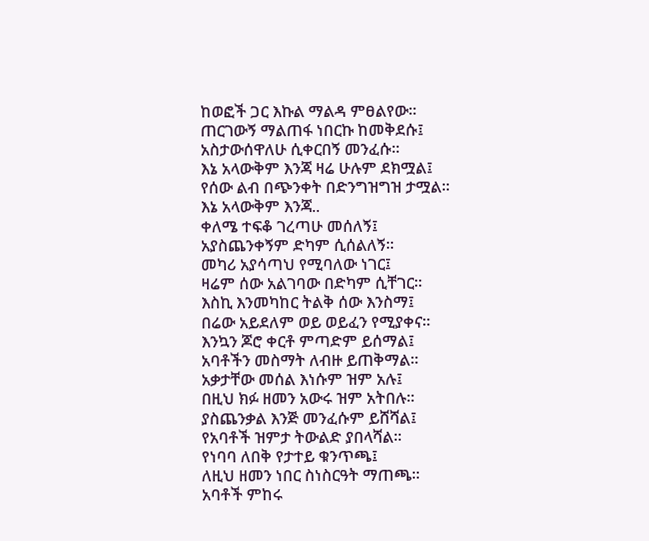ከወፎች ጋር እኩል ማልዳ ምፀልየው።
ጠርገውኝ ማልጠፋ ነበርኩ ከመቅደሱ፤
አስታውሰዋለሁ ሲቀርበኝ መንፈሱ።
እኔ አላውቅም እንጃ ዛሬ ሁሉም ደክሟል፤
የሰው ልብ በጭንቀት በድንግዝግዝ ታሟል።
እኔ አላውቅም እንጃ..
ቀለሜ ተፍቆ ገረጣሁ መሰለኝ፤
አያስጨንቀኝም ድካም ሲሰልለኝ።
መካሪ አያሳጣህ የሚባለው ነገር፤
ዛሬም ሰው አልገባው በድካም ሲቸገር።
እስኪ እንመካከር ትልቅ ሰው እንስማ፤
በሬው አይደለም ወይ ወይፈን የሚያቀና።
እንኳን ጆሮ ቀርቶ ምጣድም ይሰማል፤
አባቶችን መስማት ለብዙ ይጠቅማል።
አቃታቸው መሰል እነሱም ዝም አሉ፤
በዚህ ክፉ ዘመን አውሩ ዝም አትበሉ።
ያስጨንቃል እንጅ መንፈሱም ይሸሻል፤
የአባቶች ዝምታ ትውልድ ያበላሻል።
የነባባ ለበቅ የታተይ ቁንጥጫ፤
ለዚህ ዘመን ነበር ስነስርዓት ማጠጫ።
አባቶች ምከሩ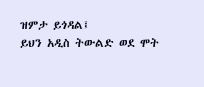ዝምታ ይጎዳል፤
ይህን አዲስ ትውልድ ወደ ሞት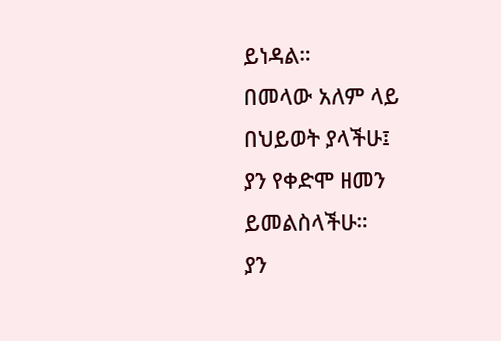ይነዳል።
በመላው አለም ላይ በህይወት ያላችሁ፤
ያን የቀድሞ ዘመን ይመልስላችሁ።
ያን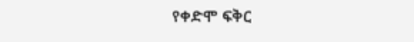የቀድሞ ፍቅር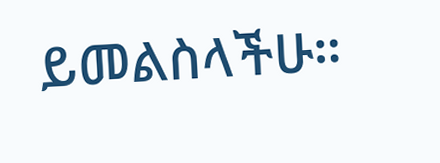ይመልስላችሁ።